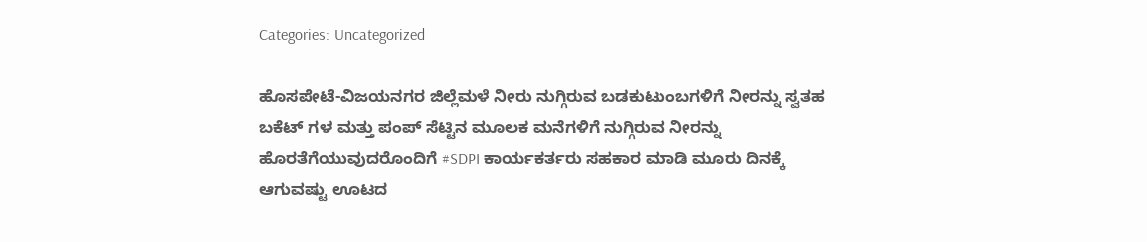Categories: Uncategorized

ಹೊಸಪೇಟೆ-ವಿಜಯನಗರ ಜಿಲ್ಲೆಮಳೆ ನೀರು ನುಗ್ಗಿರುವ ಬಡಕುಟುಂಬಗಳಿಗೆ ನೀರನ್ನು ಸ್ವತಹ ಬಕೆಟ್ ಗಳ ಮತ್ತು ಪಂಪ್ ಸೆಟ್ಟಿನ ಮೂಲಕ ಮನೆಗಳಿಗೆ ನುಗ್ಗಿರುವ ನೀರನ್ನು ಹೊರತೆಗೆಯುವುದರೊಂದಿಗೆ #SDPI ಕಾರ್ಯಕರ್ತರು ಸಹಕಾರ ಮಾಡಿ ಮೂರು ದಿನಕ್ಕೆ ಆಗುವಷ್ಟು ಊಟದ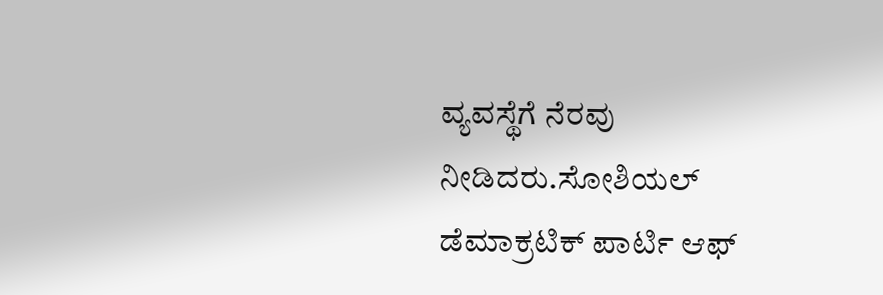ವ್ಯವಸ್ಥೆಗೆ ನೆರವು ನೀಡಿದರು.ಸೋಶಿಯಲ್ ಡೆಮಾಕ್ರಟಿಕ್ ಪಾರ್ಟಿ ಆಫ್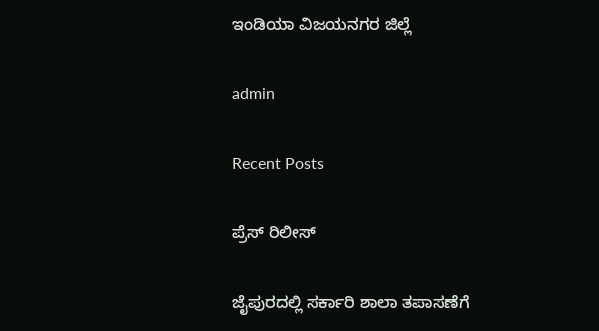ಇಂಡಿಯಾ ವಿಜಯನಗರ ಜಿಲ್ಲೆ

admin

Recent Posts

ಪ್ರೆಸ್ ರಿಲೀಸ್

ಜೈಪುರದಲ್ಲಿ ಸರ್ಕಾರಿ ಶಾಲಾ ತಪಾಸಣೆಗೆ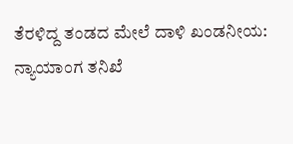ತೆರಳಿದ್ದ ತಂಡದ ಮೇಲೆ ದಾಳಿ ಖಂಡನೀಯ: ನ್ಯಾಯಾಂಗ ತನಿಖೆ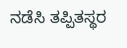ನಡೆಸಿ ತಪ್ಪಿತಸ್ಥರ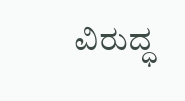ವಿರುದ್ಧ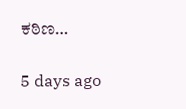ಕಠಿಣ…

5 days ago